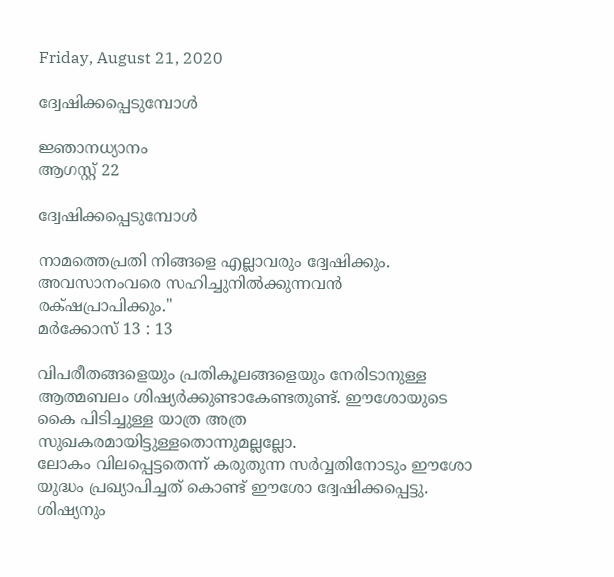Friday, August 21, 2020

ദ്വേഷിക്കപ്പെടുമ്പോൾ

ജ്ഞാനധ്യാനം
ആഗസ്റ്റ് 22

ദ്വേഷിക്കപ്പെടുമ്പോൾ

നാമത്തെപ്രതി നിങ്ങളെ എല്ലാവരും ദ്വേഷിക്കും. അവസാനംവരെ സഹിച്ചുനില്‍ക്കുന്നവന്‍ രക്‌ഷപ്രാപിക്കും."
മര്‍ക്കോസ്‌ 13 : 13

വിപരീതങ്ങളെയും പ്രതികൂലങ്ങളെയും നേരിടാനുള്ള ആത്മബലം ശിഷ്യർക്കുണ്ടാകേണ്ടതുണ്ട്. ഈശോയുടെ കൈ പിടിച്ചുള്ള യാത്ര അത്ര സുഖകരമായിട്ടുള്ളതൊന്നുമല്ലല്ലോ.
ലോകം വിലപ്പെട്ടതെന്ന് കരുതുന്ന സർവ്വതിനോടും ഈശോ യുദ്ധം പ്രഖ്യാപിച്ചത് കൊണ്ട് ഈശോ ദ്വേഷിക്കപ്പെട്ടു. ശിഷ്യനും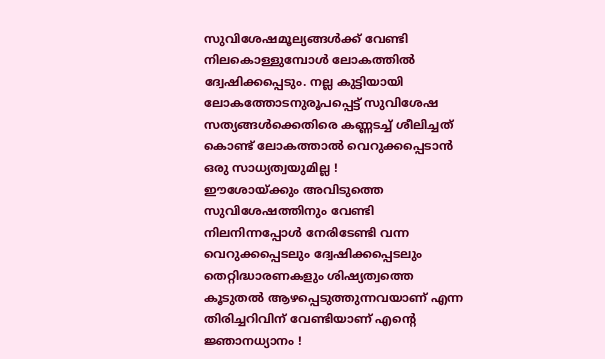സുവിശേഷമൂല്യങ്ങൾക്ക് വേണ്ടി നിലകൊള്ളുമ്പോൾ ലോകത്തിൽ ദ്വേഷിക്കപ്പെടും. നല്ല കുട്ടിയായി ലോകത്തോടനുരൂപപ്പെട്ട് സുവിശേഷ സത്യങ്ങൾക്കെതിരെ കണ്ണടച്ച് ശീലിച്ചത് കൊണ്ട് ലോകത്താൽ വെറുക്കപ്പെടാൻ ഒരു സാധ്യത്വയുമില്ല !
ഈശോയ്ക്കും അവിടുത്തെ സുവിശേഷത്തിനും വേണ്ടി നിലനിന്നപ്പോൾ നേരിടേണ്ടി വന്ന വെറുക്കപ്പെടലും ദ്വേഷിക്കപ്പെടലും തെറ്റിദ്ധാരണകളും ശിഷ്യത്വത്തെ കൂടുതൽ ആഴപ്പെടുത്തുന്നവയാണ് എന്ന തിരിച്ചറിവിന് വേണ്ടിയാണ് എന്റെ ജ്ഞാനധ്യാനം !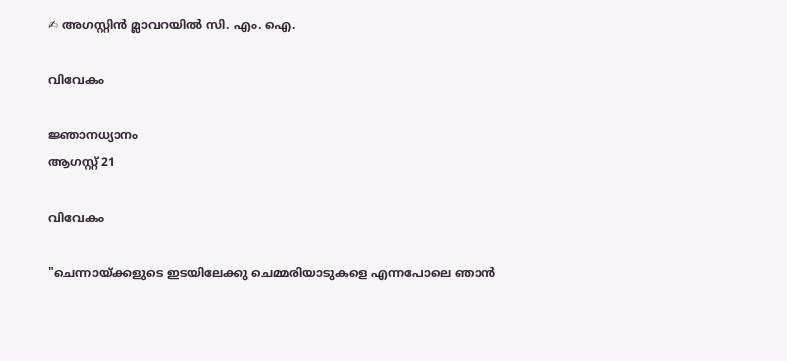✍ അഗസ്റ്റിൻ മ്ലാവറയിൽ സി. എം. ഐ.

വിവേകം

ജ്ഞാനധ്യാനം
ആഗസ്റ്റ് 21

വിവേകം

"ചെന്നായ്‌ക്കളുടെ ഇടയിലേക്കു ചെമ്മരിയാടുകളെ എന്നപോലെ ഞാന്‍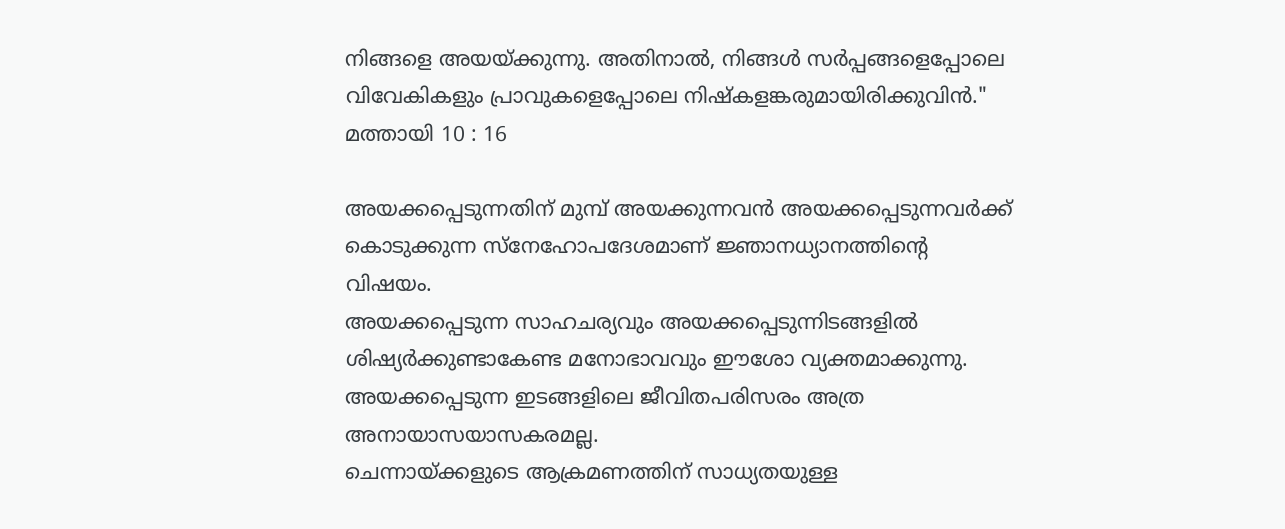നിങ്ങളെ അയയ്‌ക്കുന്നു. അതിനാല്‍, നിങ്ങള്‍ സര്‍പ്പങ്ങളെപ്പോലെ വിവേകികളും പ്രാവുകളെപ്പോലെ നിഷ്‌കളങ്കരുമായിരിക്കുവിന്‍."
മത്തായി 10 : 16

അയക്കപ്പെടുന്നതിന് മുമ്പ് അയക്കുന്നവൻ അയക്കപ്പെടുന്നവർക്ക് കൊടുക്കുന്ന സ്നേഹോപദേശമാണ് ജ്ഞാനധ്യാനത്തിന്റെ വിഷയം.
അയക്കപ്പെടുന്ന സാഹചര്യവും അയക്കപ്പെടുന്നിടങ്ങളിൽ ശിഷ്യർക്കുണ്ടാകേണ്ട മനോഭാവവും ഈശോ വ്യക്തമാക്കുന്നു.
അയക്കപ്പെടുന്ന ഇടങ്ങളിലെ ജീവിതപരിസരം അത്ര അനായാസയാസകരമല്ല.
ചെന്നായ്ക്കളുടെ ആക്രമണത്തിന് സാധ്യതയുള്ള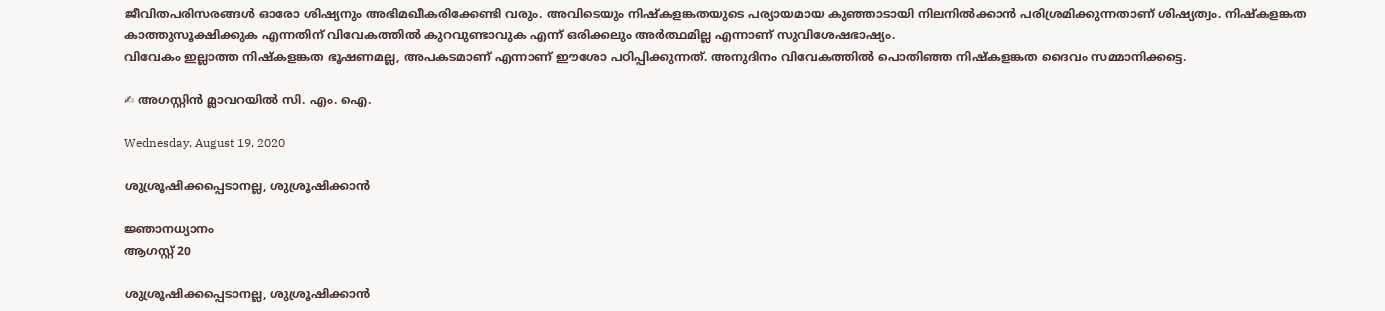ജീവിതപരിസരങ്ങൾ ഓരോ ശിഷ്യനും അഭിമഖീകരിക്കേണ്ടി വരും. അവിടെയും നിഷ്കളങ്കതയുടെ പര്യായമായ കുഞ്ഞാടായി നിലനിൽക്കാൻ പരിശ്രമിക്കുന്നതാണ് ശിഷ്യത്വം. നിഷ്കളങ്കത കാത്തുസൂക്ഷിക്കുക എന്നതിന് വിവേകത്തിൽ കുറവുണ്ടാവുക എന്ന് ഒരിക്കലും അർത്ഥമില്ല എന്നാണ് സുവിശേഷഭാഷ്യം.
വിവേകം ഇല്ലാത്ത നിഷ്കളങ്കത ഭൂഷണമല്ല, അപകടമാണ് എന്നാണ് ഈശോ പഠിപ്പിക്കുന്നത്. അനുദിനം വിവേകത്തിൽ പൊതിഞ്ഞ നിഷ്കളങ്കത ദൈവം സമ്മാനിക്കട്ടെ.

✍ അഗസ്റ്റിൻ മ്ലാവറയിൽ സി. എം. ഐ.

Wednesday, August 19, 2020

ശുശ്രൂഷിക്കപ്പെടാനല്ല, ശുശ്രൂഷിക്കാൻ

ജ്ഞാനധ്യാനം
ആഗസ്റ്റ് 20

ശുശ്രൂഷിക്കപ്പെടാനല്ല, ശുശ്രൂഷിക്കാൻ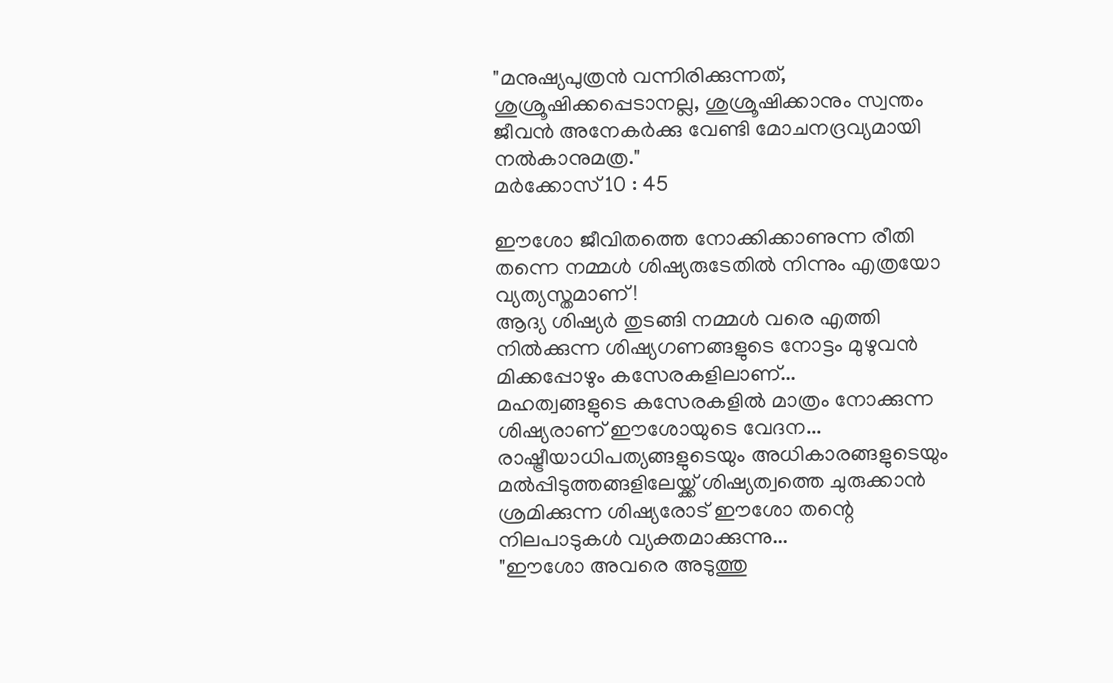"മനുഷ്യപുത്രന്‍ വന്നിരിക്കുന്നത്‌, ശുശ്രൂഷിക്കപ്പെടാനല്ല, ശുശ്രൂഷിക്കാനും സ്വന്തം ജീവന്‍ അനേകര്‍ക്കു വേണ്ടി മോചനദ്രവ്യമായി നല്‍കാനുമത്ര."
മര്‍ക്കോസ്‌ 10 : 45

ഈശോ ജീവിതത്തെ നോക്കിക്കാണുന്ന രീതി തന്നെ നമ്മൾ ശിഷ്യരുടേതിൽ നിന്നും എത്രയോ വ്യത്യസ്തമാണ് !
ആദ്യ ശിഷ്യർ തുടങ്ങി നമ്മൾ വരെ എത്തി നിൽക്കുന്ന ശിഷ്യഗണങ്ങളുടെ നോട്ടം മുഴുവൻ മിക്കപ്പോഴും കസേരകളിലാണ്...
മഹത്വങ്ങളുടെ കസേരകളിൽ മാത്രം നോക്കുന്ന ശിഷ്യരാണ് ഈശോയുടെ വേദന...
രാഷ്ട്രീയാധിപത്യങ്ങളുടെയും അധികാരങ്ങളുടെയും മൽപ്പിടുത്തങ്ങളിലേയ്ക്ക് ശിഷ്യത്വത്തെ ചുരുക്കാൻ ശ്രമിക്കുന്ന ശിഷ്യരോട് ഈശോ തന്റെ നിലപാടുകൾ വ്യക്തമാക്കുന്നു...
"ഈശോ അവരെ അടുത്തു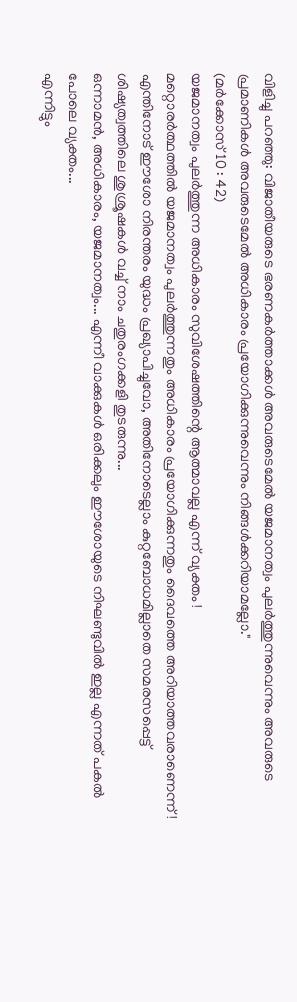വിളിച്ചു പറഞ്ഞു: വിജാതീയരുടെ ഭരണകര്‍ത്താക്കള്‍ അവരുടെമേല്‍ യജമാനത്വം പുലര്‍ത്തുന്നുവെന്നും അവരുടെ പ്രമാണികള്‍ അവരുടെമേല്‍ അധികാരം പ്രയോഗിക്കുന്നുവെന്നും നിങ്ങള്‍ക്കറിയാമല്ലോ."
(മര്‍ക്കോസ്‌ 10 : 42)
യജമാനത്വം പുലർത്തുന്ന അധികാരം സുവിശേഷത്തിന്റെ ആത്മാവല്ല എന്ന് വ്യക്തം !
മറ്റൊരർത്ഥത്തിൽ യജമാനത്വം പുലർത്തുന്നതും അധികാരം പ്രയോഗിക്കുന്നതും ദൈവത്തെ അറിയാത്തവരാണെന്ന് !
എന്തിനോട് ഈശോ നിരന്തരം യുദ്ധം പ്രഖ്യാപിച്ചുവോ, അതിനോടെല്ലാം കുറ്റബോധമില്ലാതെ സമരസപ്പെട്ട് ശിഷ്യത്വത്തിലെ ശുശ്രൂഷകൾ വച്ച് നാം ചതുരംഗക്കളി തുടരുന്നു...
ഒന്നാമൻ, അധികാരം, യജമാനത്വം... എന്നീ വാക്കുകൾ ഒരിക്കലും ഈശോയുടെ നിഘണ്ടുവിൽ ഇല്ല എന്നത് പകൽ പോലെ വ്യക്തം...
എന്നിട്ടും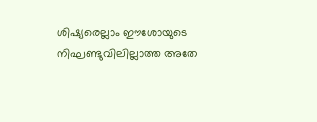ശിഷ്യരെല്ലാം ഈശോയുടെ നിഘണ്ടുവിലില്ലാത്ത അതേ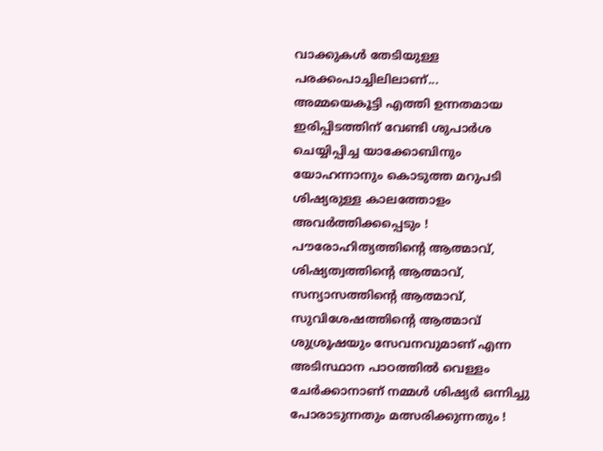വാക്കുകൾ തേടിയുള്ള പരക്കംപാച്ചിലിലാണ്...
അമ്മയെകൂട്ടി എത്തി ഉന്നതമായ ഇരിപ്പിടത്തിന് വേണ്ടി ശുപാർശ ചെയ്യിപ്പിച്ച യാക്കോബിനും യോഹന്നാനും കൊടുത്ത മറുപടി ശിഷ്യരുള്ള കാലത്തോളം അവർത്തിക്കപ്പെടും !
പൗരോഹിത്യത്തിന്റെ ആത്മാവ്, ശിഷ്യത്വത്തിന്റെ ആത്മാവ്, സന്യാസത്തിന്റെ ആത്മാവ്, സുവിശേഷത്തിന്റെ ആത്മാവ് ശുശ്രൂഷയും സേവനവുമാണ് എന്ന അടിസ്ഥാന പാഠത്തിൽ വെള്ളം ചേർക്കാനാണ് നമ്മൾ ശിഷ്യർ ഒന്നിച്ചു പോരാടുന്നതും മത്സരിക്കുന്നതും !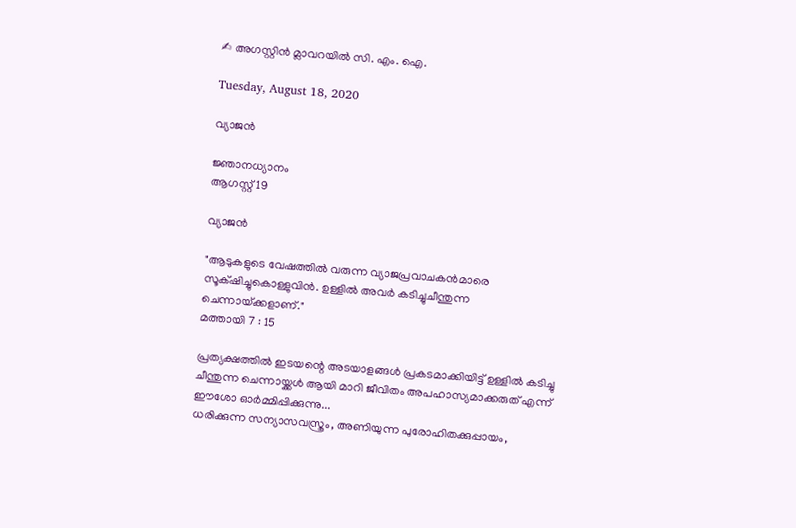✍ അഗസ്റ്റിൻ മ്ലാവറയിൽ സി. എം. ഐ.

Tuesday, August 18, 2020

വ്യാജൻ

ജ്ഞാനധ്യാനം
ആഗസ്റ്റ് 19

വ്യാജൻ

"ആടുകളുടെ വേഷത്തില്‍ വരുന്ന വ്യാജപ്രവാചകന്‍മാരെ സൂക്‌ഷിച്ചുകൊള്ളുവിന്‍. ഉള്ളില്‍ അവര്‍ കടിച്ചുചീന്തുന്ന ചെന്നായ്‌ക്കളാണ്‌."
മത്തായി 7 : 15

പ്രത്യക്ഷത്തിൽ ഇടയന്റെ അടയാളങ്ങൾ പ്രകടമാക്കിയിട്ട് ഉള്ളിൽ കടിച്ചു ചീന്തുന്ന ചെന്നായ്ക്കൾ ആയി മാറി ജീവിതം അപഹാസ്യമാക്കരുത് എന്ന് ഈശോ ഓർമ്മിപ്പിക്കുന്നു...
ധരിക്കുന്ന സന്യാസവസ്ത്രം, അണിയുന്ന പുരോഹിതക്കുപ്പായം,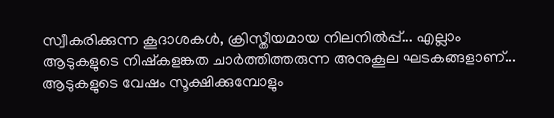സ്വീകരിക്കുന്ന കൂദാശകൾ, ക്രിസ്തീയമായ നിലനിൽപ്പ്... എല്ലാം ആടുകളുടെ നിഷ്കളങ്കത ചാർത്തിത്തരുന്ന അനുകൂല ഘടകങ്ങളാണ്...
ആടുകളുടെ വേഷം സൂക്ഷിക്കുമ്പോളും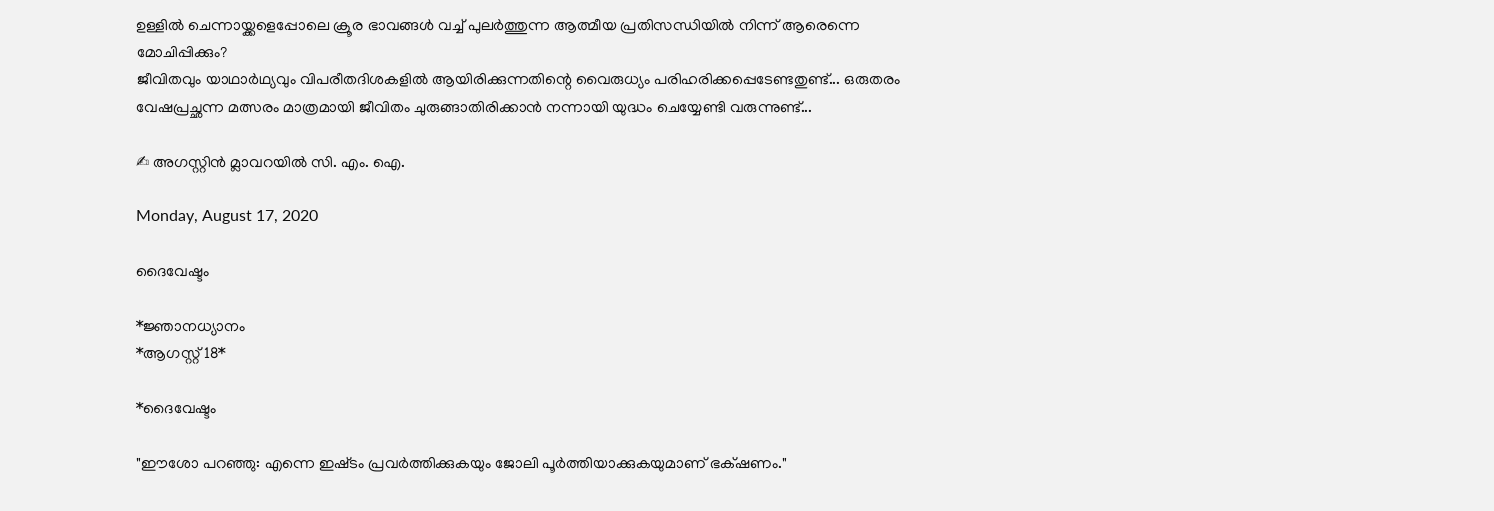ഉള്ളിൽ ചെന്നായ്ക്കളെപ്പോലെ ക്രൂര ഭാവങ്ങൾ വച്ച് പുലർത്തുന്ന ആത്മീയ പ്രതിസന്ധിയിൽ നിന്ന് ആരെന്നെ മോചിപ്പിക്കും?
ജീവിതവും യാഥാർഥ്യവും വിപരീതദിശകളിൽ ആയിരിക്കുന്നതിന്റെ വൈരുധ്യം പരിഹരിക്കപ്പെടേണ്ടതുണ്ട്... ഒരുതരം വേഷപ്രച്ഛന്ന മത്സരം മാത്രമായി ജീവിതം ചുരുങ്ങാതിരിക്കാൻ നന്നായി യുദ്ധം ചെയ്യേണ്ടി വരുന്നുണ്ട്...

✍ അഗസ്റ്റിൻ മ്ലാവറയിൽ സി. എം. ഐ.

Monday, August 17, 2020

ദൈവേഷ്ടം

*ജ്ഞാനധ്യാനം
*ആഗസ്റ്റ് 18*

*ദൈവേഷ്ടം

"ഈശോ പറഞ്ഞു: എന്നെ ഇഷ്‌ടം പ്രവര്‍ത്തിക്കുകയും ജോലി പൂര്‍ത്തിയാക്കുകയുമാണ്‌ ഭക്‌ഷണം."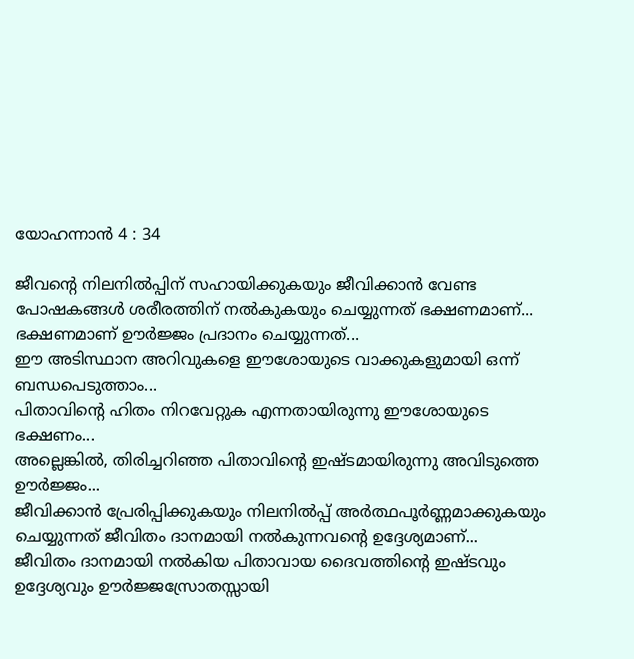യോഹന്നാന്‍ 4 : 34

ജീവന്റെ നിലനിൽപ്പിന് സഹായിക്കുകയും ജീവിക്കാൻ വേണ്ട പോഷകങ്ങൾ ശരീരത്തിന് നൽകുകയും ചെയ്യുന്നത് ഭക്ഷണമാണ്...
ഭക്ഷണമാണ് ഊർജ്ജം പ്രദാനം ചെയ്യുന്നത്...
ഈ അടിസ്ഥാന അറിവുകളെ ഈശോയുടെ വാക്കുകളുമായി ഒന്ന് ബന്ധപെടുത്താം...
പിതാവിന്റെ ഹിതം നിറവേറ്റുക എന്നതായിരുന്നു ഈശോയുടെ ഭക്ഷണം...
അല്ലെങ്കിൽ, തിരിച്ചറിഞ്ഞ പിതാവിന്റെ ഇഷ്ടമായിരുന്നു അവിടുത്തെ ഊർജ്ജം...
ജീവിക്കാൻ പ്രേരിപ്പിക്കുകയും നിലനിൽപ്പ് അർത്ഥപൂർണ്ണമാക്കുകയും ചെയ്യുന്നത് ജീവിതം ദാനമായി നൽകുന്നവന്റെ ഉദ്ദേശ്യമാണ്...
ജീവിതം ദാനമായി നൽകിയ പിതാവായ ദൈവത്തിന്റെ ഇഷ്ടവും ഉദ്ദേശ്യവും ഊർജ്ജസ്രോതസ്സായി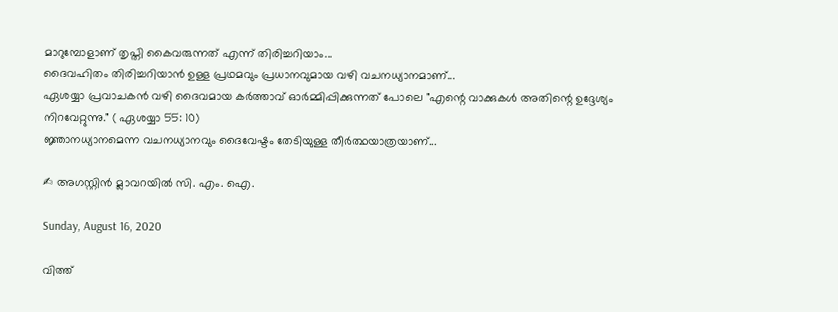മാറുമ്പോളാണ് തൃപ്തി കൈവരുന്നത് എന്ന് തിരിച്ചറിയാം...
ദൈവഹിതം തിരിച്ചറിയാൻ ഉള്ള പ്രഥമവും പ്രധാനവുമായ വഴി വചനധ്യാനമാണ്...
ഏശയ്യാ പ്രവാചകൻ വഴി ദൈവമായ കർത്താവ് ഓർമ്മിപ്പിക്കുന്നത് പോലെ "എന്റെ വാക്കുകൾ അതിന്റെ ഉദ്ദേശ്യം നിറവേറ്റുന്നു." ( ഏശയ്യാ 55: 10)
ജ്ഞാനധ്യാനമെന്ന വചനധ്യാനവും ദൈവേഷ്ടം തേടിയുള്ള തീർത്ഥയാത്രയാണ്...

✍ അഗസ്റ്റിൻ മ്ലാവറയിൽ സി. എം. ഐ.

Sunday, August 16, 2020

വിത്ത്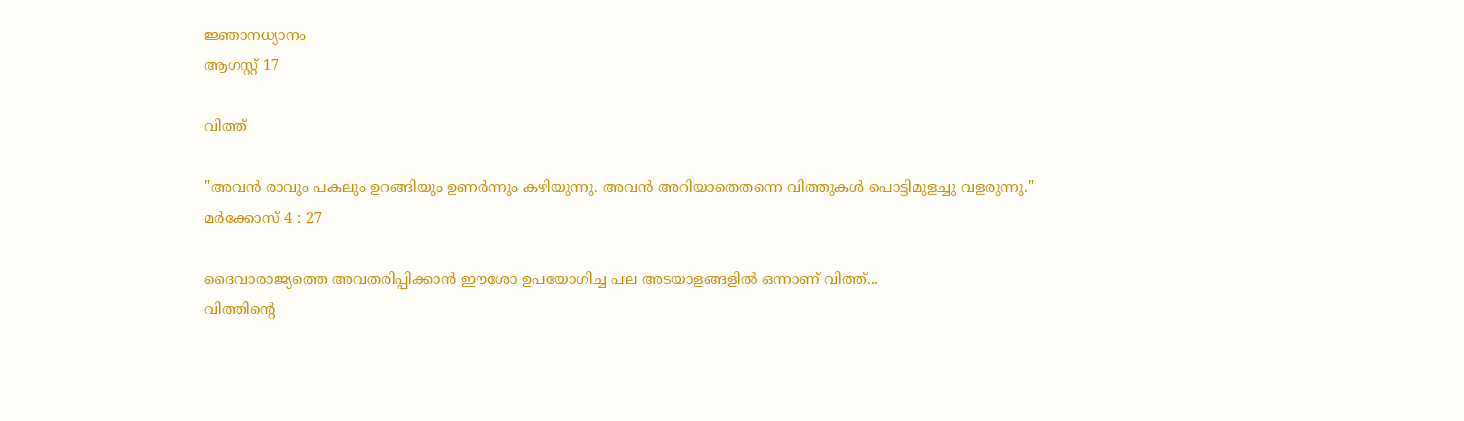ജ്ഞാനധ്യാനം
ആഗസ്റ്റ് 17

വിത്ത്

"അവന്‍ രാവും പകലും ഉറങ്ങിയും ഉണര്‍ന്നും കഴിയുന്നു. അവന്‍ അറിയാതെതന്നെ വിത്തുകള്‍ പൊട്ടിമുളച്ചു വളരുന്നു."
മര്‍ക്കോസ്‌ 4 : 27

ദൈവാരാജ്യത്തെ അവതരിപ്പിക്കാൻ ഈശോ ഉപയോഗിച്ച പല അടയാളങ്ങളിൽ ഒന്നാണ് വിത്ത്...
വിത്തിന്റെ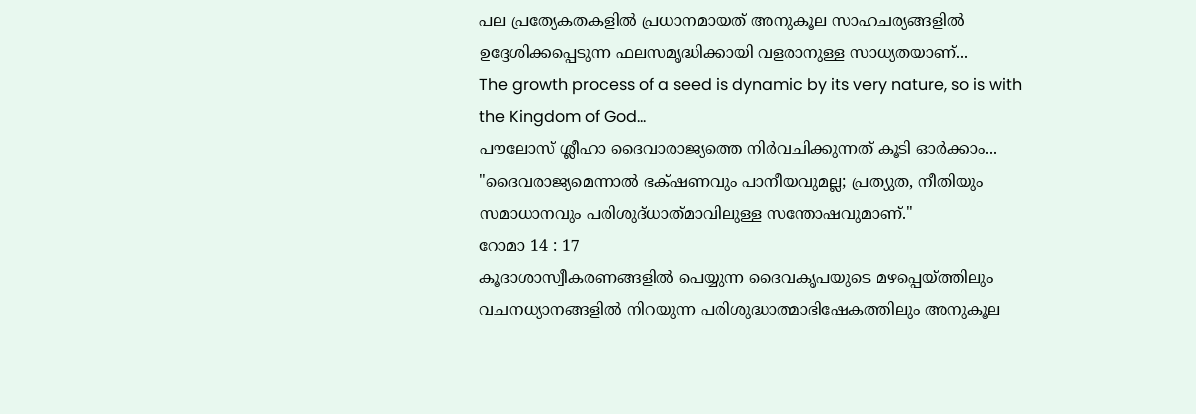പല പ്രത്യേകതകളിൽ പ്രധാനമായത് അനുകൂല സാഹചര്യങ്ങളിൽ ഉദ്ദേശിക്കപ്പെടുന്ന ഫലസമൃദ്ധിക്കായി വളരാനുള്ള സാധ്യതയാണ്...
The growth process of a seed is dynamic by its very nature, so is with the Kingdom of God...
പൗലോസ് ശ്ലീഹാ ദൈവാരാജ്യത്തെ നിർവചിക്കുന്നത് കൂടി ഓർക്കാം...
"ദൈവരാജ്യമെന്നാല്‍ ഭക്‌ഷണവും പാനീയവുമല്ല; പ്രത്യുത, നീതിയും സമാധാനവും പരിശുദ്‌ധാത്‌മാവിലുള്ള സന്തോഷവുമാണ്‌."
റോമാ 14 : 17
കൂദാശാസ്വീകരണങ്ങളിൽ പെയ്യുന്ന ദൈവകൃപയുടെ മഴപ്പെയ്ത്തിലും വചനധ്യാനങ്ങളിൽ നിറയുന്ന പരിശുദ്ധാത്മാഭിഷേകത്തിലും അനുകൂല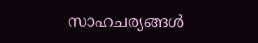സാഹചര്യങ്ങൾ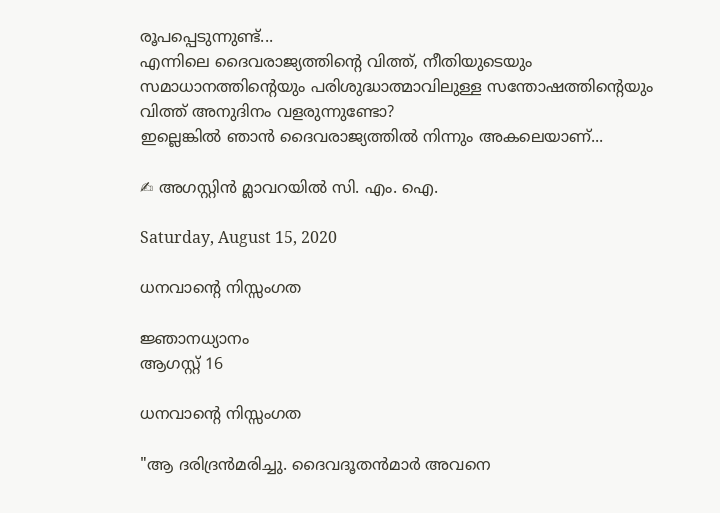രൂപപ്പെടുന്നുണ്ട്...
എന്നിലെ ദൈവരാജ്യത്തിന്റെ വിത്ത്, നീതിയുടെയും സമാധാനത്തിന്റെയും പരിശുദ്ധാത്മാവിലുള്ള സന്തോഷത്തിന്റെയും വിത്ത് അനുദിനം വളരുന്നുണ്ടോ?
ഇല്ലെങ്കിൽ ഞാൻ ദൈവരാജ്യത്തിൽ നിന്നും അകലെയാണ്...

✍ അഗസ്റ്റിൻ മ്ലാവറയിൽ സി. എം. ഐ.

Saturday, August 15, 2020

ധനവാന്റെ നിസ്സംഗത

ജ്ഞാനധ്യാനം
ആഗസ്റ്റ് 16

ധനവാന്റെ നിസ്സംഗത

"ആ ദരിദ്രന്‍മരിച്ചു. ദൈവദൂതന്‍മാര്‍ അവനെ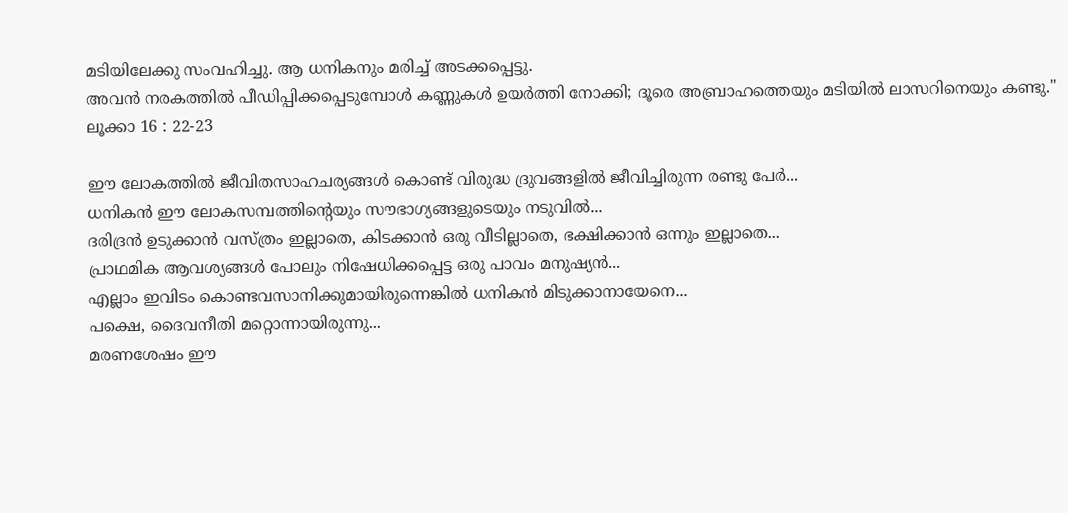മടിയിലേക്കു സംവഹിച്ചു. ആ ധനികനും മരിച്ച്‌ അടക്കപ്പെട്ടു.
അവന്‍ നരകത്തില്‍ പീഡിപ്പിക്കപ്പെടുമ്പോള്‍ കണ്ണുകള്‍ ഉയര്‍ത്തി നോക്കി; ദൂരെ അബ്രാഹത്തെയും മടിയില്‍ ലാസറിനെയും കണ്ടു."
ലൂക്കാ 16 : 22-23

ഈ ലോകത്തിൽ ജീവിതസാഹചര്യങ്ങൾ കൊണ്ട് വിരുദ്ധ ദ്രുവങ്ങളിൽ ജീവിച്ചിരുന്ന രണ്ടു പേർ...
ധനികൻ ഈ ലോകസമ്പത്തിന്റെയും സൗഭാഗ്യങ്ങളുടെയും നടുവിൽ...
ദരിദ്രൻ ഉടുക്കാൻ വസ്ത്രം ഇല്ലാതെ, കിടക്കാൻ ഒരു വീടില്ലാതെ, ഭക്ഷിക്കാൻ ഒന്നും ഇല്ലാതെ...
പ്രാഥമിക ആവശ്യങ്ങൾ പോലും നിഷേധിക്കപ്പെട്ട ഒരു പാവം മനുഷ്യൻ...
എല്ലാം ഇവിടം കൊണ്ടവസാനിക്കുമായിരുന്നെങ്കിൽ ധനികൻ മിടുക്കാനായേനെ...
പക്ഷെ, ദൈവനീതി മറ്റൊന്നായിരുന്നു...
മരണശേഷം ഈ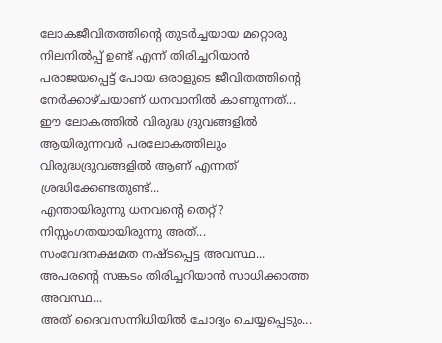ലോകജീവിതത്തിന്റെ തുടർച്ചയായ മറ്റൊരു നിലനിൽപ്പ് ഉണ്ട് എന്ന് തിരിച്ചറിയാൻ പരാജയപ്പെട്ട് പോയ ഒരാളുടെ ജീവിതത്തിന്റെ നേർക്കാഴ്ചയാണ് ധനവാനിൽ കാണുന്നത്...
ഈ ലോകത്തിൽ വിരുദ്ധ ദ്രുവങ്ങളിൽ ആയിരുന്നവർ പരലോകത്തിലും വിരുദ്ധദ്രുവങ്ങളിൽ ആണ് എന്നത് ശ്രദ്ധിക്കേണ്ടതുണ്ട്...
എന്തായിരുന്നു ധനവന്റെ തെറ്റ്?
നിസ്സംഗതയായിരുന്നു അത്...
സംവേദനക്ഷമത നഷ്ടപ്പെട്ട അവസ്ഥ... അപരന്റെ സങ്കടം തിരിച്ചറിയാൻ സാധിക്കാത്ത അവസ്ഥ...
അത് ദൈവസന്നിധിയിൽ ചോദ്യം ചെയ്യപ്പെടും...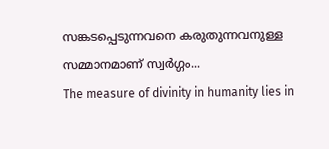സങ്കടപ്പെടുന്നവനെ കരുതുന്നവനുള്ള സമ്മാനമാണ് സ്വർഗ്ഗം...
The measure of divinity in humanity lies in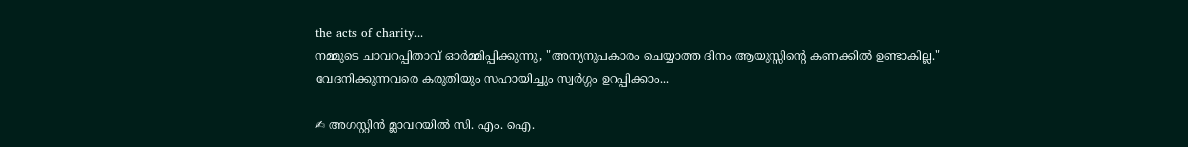the acts of charity...
നമ്മുടെ ചാവറപ്പിതാവ് ഓർമ്മിപ്പിക്കുന്നു, "അന്യനുപകാരം ചെയ്യാത്ത ദിനം ആയുസ്സിന്റെ കണക്കിൽ ഉണ്ടാകില്ല."
വേദനിക്കുന്നവരെ കരുതിയും സഹായിച്ചും സ്വർഗ്ഗം ഉറപ്പിക്കാം...

✍ അഗസ്റ്റിൻ മ്ലാവറയിൽ സി. എം. ഐ.